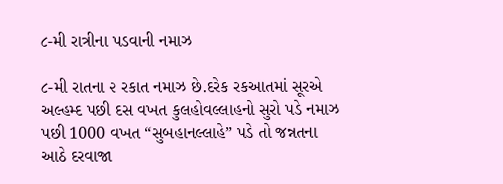૮-મી રાત્રીના પડવાની નમાઝ

૮-મી રાતના ૨ રકાત નમાઝ છે.દરેક રકઆતમાં સૂરએ અલ્હમ્દ પછી દસ વખત કુલહોવલ્લાહનો સુરો પડે નમાઝ પછી 1000 વખત “સુબહાનલ્લાહે” પડે તો જન્નતના આઠે દરવાજા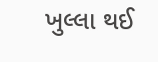ખુલ્લા થઈ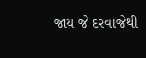જાય જે દરવાજેથી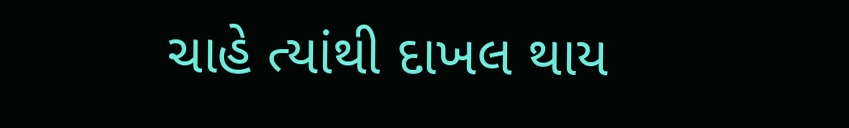ચાહે ત્યાંથી દાખલ થાય